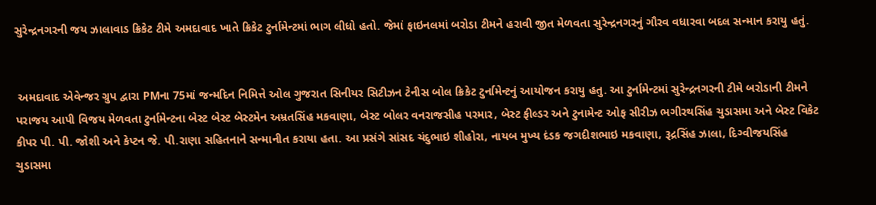સુરેન્દ્રનગરની જય ઝાલાવાડ ક્રિકેટ ટીમે અમદાવાદ ખાતે ક્રિકેટ ટુર્નામેન્ટમાં ભાગ લીધો હતો. જેમાં ફાઇનલમાં બરોડા ટીમને હરાવી જીત મેળવતા સુરેન્દ્રનગરનું ગૌરવ વધારવા બદલ સન્માન કરાયુ હતું.


 અમદાવાદ એવેન્જર ગ્રુપ દ્વારા PMના 75માં જન્મદિન નિમિત્તે ઓલ ગુજરાત સિનીયર સિટીઝન ટેનીસ બોલ ક્રિકેટ ટુર્નામેન્ટનું આયોજન કરાયુ હતુ. આ ટુર્નામેન્ટમાં સુરેન્દ્રનગરની ટીમે બરોડાની ટીમને પરાજય આપી વિજય મેળવતા ટુર્નામેન્ટના બેસ્ટ બેસ્ટ બેસ્ટમેન અમ્રતસિંહ મકવાણા, બેસ્ટ બોલર વનરાજસીહ પરમાર, બેસ્ટ ફીલ્ડર અને ટુનામેન્ટ ઓફ સીરીઝ ભગીરથસિંહ ચુડાસમા અને બેસ્ટ વિકેટ કીપર પી. પી. જોશી અને કેપ્ટન જે. પી.રાણા સહિતનાને સન્માનીત કરાયા હતા. આ પ્રસંગે સાંસદ ચંદુભાઇ શીહોરા, નાયબ મુખ્ય દંડક જગદીશભાઇ મકવાણા, રૂદ્રસિંહ ઝાલા, દિગ્વીજયસિંહ ચુડાસમા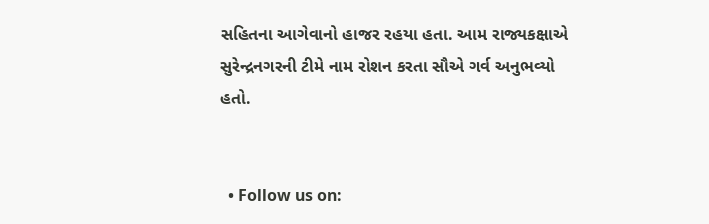સહિતના આગેવાનો હાજર રહયા હતા. આમ રાજ્યકક્ષાએ સુરેન્દ્રનગરની ટીમે નામ રોશન કરતા સૌએ ગર્વ અનુભવ્યો હતો.


  • Follow us on: